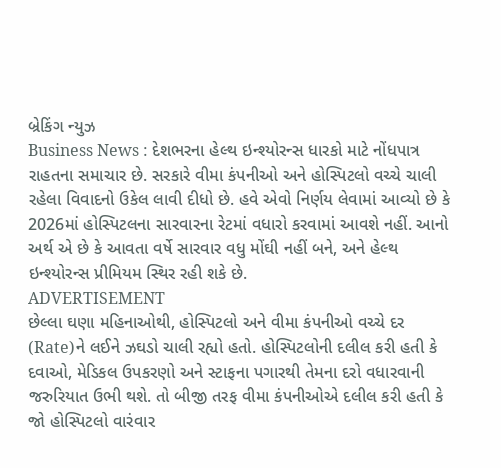બ્રેકિંગ ન્યુઝ
Business News : દેશભરના હેલ્થ ઇન્શ્યોરન્સ ધારકો માટે નોંધપાત્ર રાહતના સમાચાર છે. સરકારે વીમા કંપનીઓ અને હોસ્પિટલો વચ્ચે ચાલી રહેલા વિવાદનો ઉકેલ લાવી દીધો છે. હવે એવો નિર્ણય લેવામાં આવ્યો છે કે 2026માં હોસ્પિટલના સારવારના રેટમાં વધારો કરવામાં આવશે નહીં. આનો અર્થ એ છે કે આવતા વર્ષે સારવાર વધુ મોંઘી નહીં બને, અને હેલ્થ ઇન્શ્યોરન્સ પ્રીમિયમ સ્થિર રહી શકે છે.
ADVERTISEMENT
છેલ્લા ઘણા મહિનાઓથી, હોસ્પિટલો અને વીમા કંપનીઓ વચ્ચે દર (Rate)ને લઈને ઝઘડો ચાલી રહ્યો હતો. હોસ્પિટલોની દલીલ કરી હતી કે દવાઓ, મેડિકલ ઉપકરણો અને સ્ટાફના પગારથી તેમના દરો વધારવાની જરુરિયાત ઉભી થશે. તો બીજી તરફ વીમા કંપનીઓએ દલીલ કરી હતી કે જો હોસ્પિટલો વારંવાર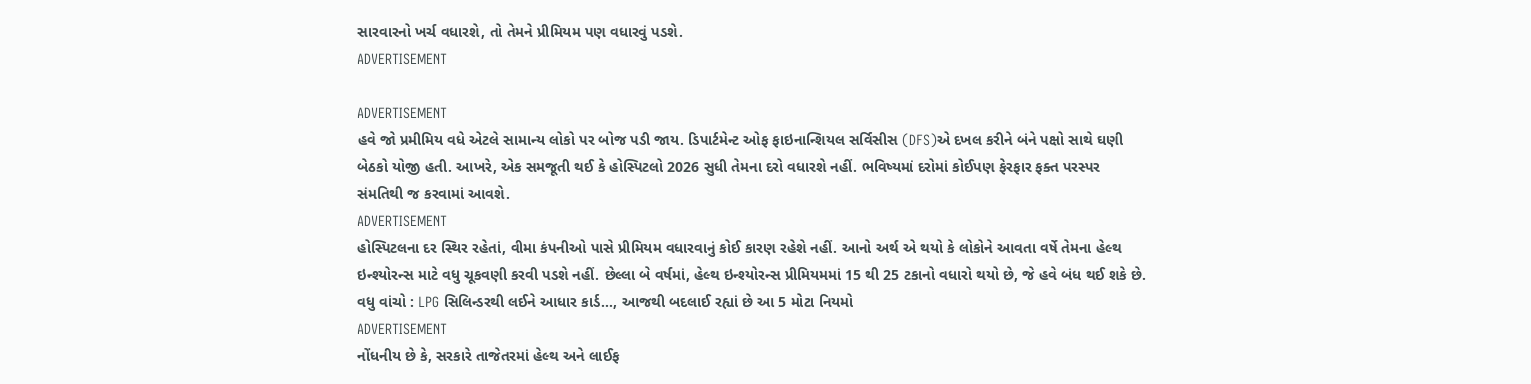સારવારનો ખર્ચ વધારશે, તો તેમને પ્રીમિયમ પણ વધારવું પડશે.
ADVERTISEMENT

ADVERTISEMENT
હવે જો પ્રમીમિય વધે એટલે સામાન્ય લોકો પર બોજ પડી જાય. ડિપાર્ટમેન્ટ ઓફ ફાઇનાન્શિયલ સર્વિસીસ (DFS)એ દખલ કરીને બંને પક્ષો સાથે ઘણી બેઠકો યોજી હતી. આખરે, એક સમજૂતી થઈ કે હોસ્પિટલો 2026 સુધી તેમના દરો વધારશે નહીં. ભવિષ્યમાં દરોમાં કોઈપણ ફેરફાર ફક્ત પરસ્પર સંમતિથી જ કરવામાં આવશે.
ADVERTISEMENT
હોસ્પિટલના દર સ્થિર રહેતાં, વીમા કંપનીઓ પાસે પ્રીમિયમ વધારવાનું કોઈ કારણ રહેશે નહીં. આનો અર્થ એ થયો કે લોકોને આવતા વર્ષે તેમના હેલ્થ ઇન્શ્યોરન્સ માટે વધુ ચૂકવણી કરવી પડશે નહીં. છેલ્લા બે વર્ષમાં, હેલ્થ ઇન્શ્યોરન્સ પ્રીમિયમમાં 15 થી 25 ટકાનો વધારો થયો છે, જે હવે બંધ થઈ શકે છે.
વધુ વાંચો : LPG સિલિન્ડરથી લઈને આધાર કાર્ડ..., આજથી બદલાઈ રહ્યાં છે આ 5 મોટા નિયમો
ADVERTISEMENT
નોંધનીય છે કે, સરકારે તાજેતરમાં હેલ્થ અને લાઈફ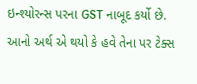ઇન્શ્યોરન્સ પરના GST નાબૂદ કર્યો છે. આનો અર્થ એ થયો કે હવે તેના પર ટેક્સ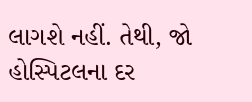લાગશે નહીં. તેથી, જો હોસ્પિટલના દર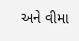અને વીમા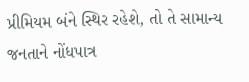પ્રીમિયમ બંને સ્થિર રહેશે, તો તે સામાન્ય જનતાને નોંધપાત્ર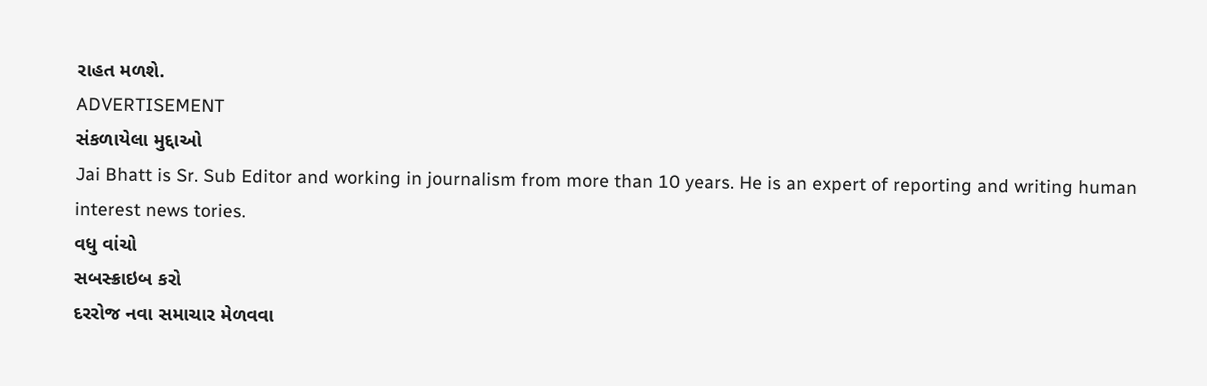રાહત મળશે.
ADVERTISEMENT
સંકળાયેલા મુદ્દાઓ
Jai Bhatt is Sr. Sub Editor and working in journalism from more than 10 years. He is an expert of reporting and writing human interest news tories.
વધુ વાંચો
સબસ્ક્રાઇબ કરો
દરરોજ નવા સમાચાર મેળવવા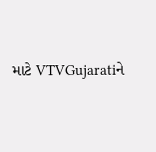માટે VTVGujaratiને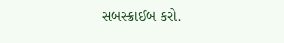સબસ્ક્રાઈબ કરો.